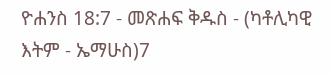ዮሐንስ 18:7 - መጽሐፍ ቅዱስ - (ካቶሊካዊ እትም - ኤማሁስ)7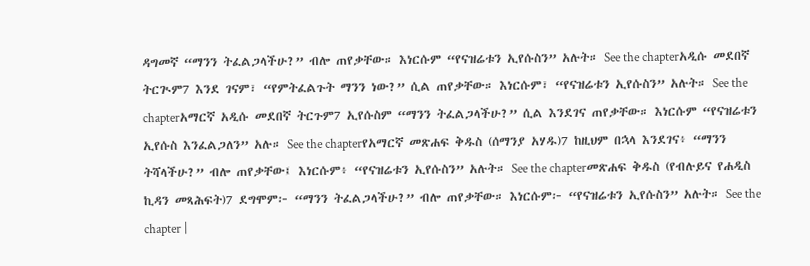ዳግመኛ “ማንን ትፈልጋላችሁ?” ብሎ ጠየቃቸው። እነርሱም “የናዝሬቱን ኢየሱስን” አሉት። See the chapterአዲሱ መደበኛ ትርጒም7 እንደ ገናም፣ “የምትፈልጉት ማንን ነው?” ሲል ጠየቃቸው። እነርሱም፣ “የናዝሬቱን ኢየሱስን” አሉት። See the chapterአማርኛ አዲሱ መደበኛ ትርጉም7 ኢየሱስም “ማንን ትፈልጋላችሁ?” ሲል እንደገና ጠየቃቸው። እነርሱም “የናዝሬቱን ኢየሱስ እንፈልጋለን” አሉ። See the chapterየአማርኛ መጽሐፍ ቅዱስ (ሰማንያ አሃዱ)7 ከዚህም በኋላ እንደገና፥ “ማንን ትሻላችሁ?” ብሎ ጠየቃቸው፤ እነርሱም፥ “የናዝሬቱን ኢየሱስን” አሉት። See the chapterመጽሐፍ ቅዱስ (የብሉይና የሐዲስ ኪዳን መጻሕፍት)7 ደግሞም፦ “ማንን ትፈልጋላችሁ?” ብሎ ጠየቃቸው። እነርሱም፦ “የናዝሬቱን ኢየሱስን” አሉት። See the chapter |